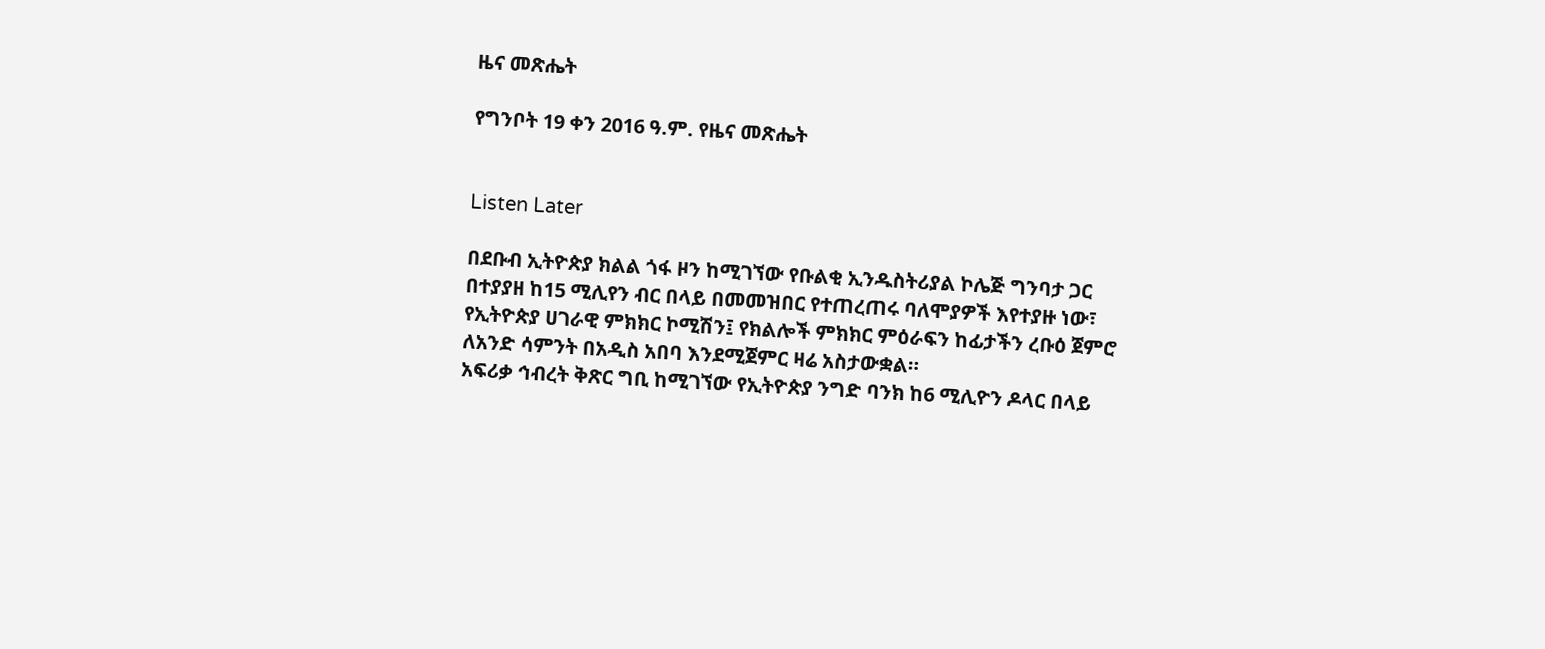ዜና መጽሔት

የግንቦት 19 ቀን 2016 ዓ.ም. የዜና መጽሔት


Listen Later

በደቡብ ኢትዮጵያ ክልል ጎፋ ዞን ከሚገኘው የቡልቂ ኢንዱስትሪያል ኮሌጅ ግንባታ ጋር በተያያዘ ከ15 ሚሊየን ብር በላይ በመመዝበር የተጠረጠሩ ባለሞያዎች እየተያዙ ነው፣
የኢትዮጵያ ሀገራዊ ምክክር ኮሚሽን፤ የክልሎች ምክክር ምዕራፍን ከፊታችን ረቡዕ ጀምሮ ለአንድ ሳምንት በአዲስ አበባ እንደሚጀምር ዛሬ አስታውቋል።
አፍሪቃ ኅብረት ቅጽር ግቢ ከሚገኘው የኢትዮጵያ ንግድ ባንክ ከ6 ሚሊዮን ዶላር በላይ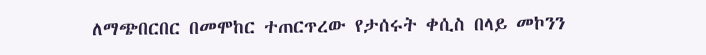ለማጭበርበር በመሞከር ተጠርጥረው የታሰሩት ቀሲስ በላይ መኮንን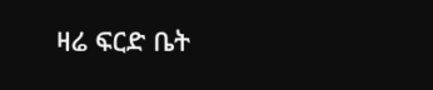ዛሬ ፍርድ ቤት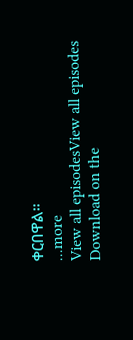ቀርበዋል።
...more
View all episodesView all episodes
Download on the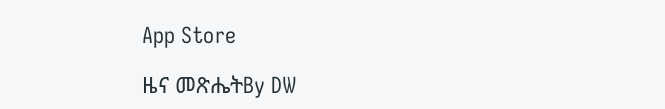App Store

ዜና መጽሔትBy DW